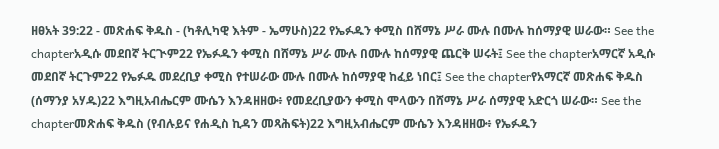ዘፀአት 39:22 - መጽሐፍ ቅዱስ - (ካቶሊካዊ እትም - ኤማሁስ)22 የኤፉዱን ቀሚስ በሸማኔ ሥራ ሙሉ በሙሉ ከሰማያዊ ሠራው። See the chapterአዲሱ መደበኛ ትርጒም22 የኤፉዱን ቀሚስ በሸማኔ ሥራ ሙሉ በሙሉ ከሰማያዊ ጨርቅ ሠሩት፤ See the chapterአማርኛ አዲሱ መደበኛ ትርጉም22 የኤፉዱ መደረቢያ ቀሚስ የተሠራው ሙሉ በሙሉ ከሰማያዊ ከፈይ ነበር፤ See the chapterየአማርኛ መጽሐፍ ቅዱስ (ሰማንያ አሃዱ)22 እግዚአብሔርም ሙሴን እንዳዘዘው፥ የመደረቢያውን ቀሚስ ሞላውን በሸማኔ ሥራ ሰማያዊ አድርጎ ሠራው። See the chapterመጽሐፍ ቅዱስ (የብሉይና የሐዲስ ኪዳን መጻሕፍት)22 እግዚአብሔርም ሙሴን እንዳዘዘው፥ የኤፉዱን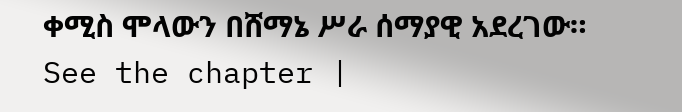ቀሚስ ሞላውን በሸማኔ ሥራ ሰማያዊ አደረገው። See the chapter |